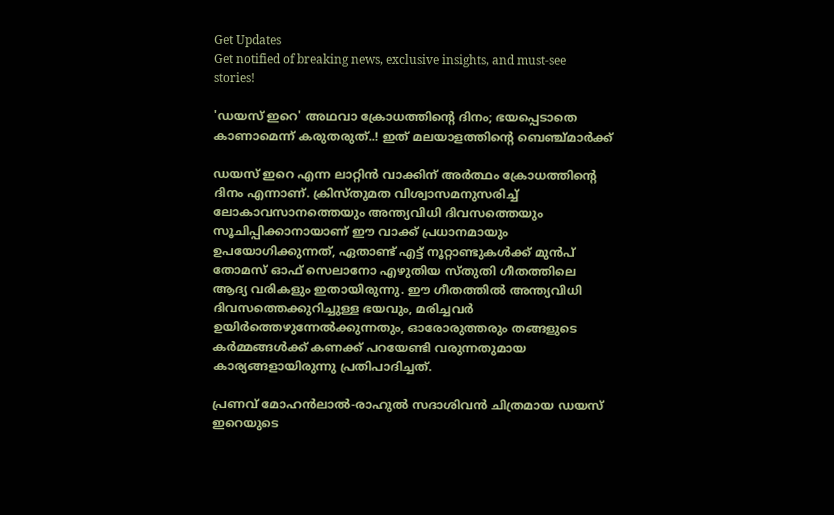Get Updates
Get notified of breaking news, exclusive insights, and must-see stories!

'ഡയസ് ഇറെ' അഥവാ ക്രോധത്തിന്റെ ദിനം; ഭയപ്പെടാതെ കാണാമെന്ന് കരുതരുത്..! ഇത് മലയാളത്തിന്റെ ബെഞ്ച്മാർക്ക്

ഡയസ് ഇറെ എന്ന ലാറ്റിൻ വാക്കിന് അർത്ഥം ക്രോധത്തിന്റെ ദിനം എന്നാണ്. ക്രിസ്‌തുമത വിശ്വാസമനുസരിച്ച് ലോകാവസാനത്തെയും അന്ത്യവിധി ദിവസത്തെയും സൂചിപ്പിക്കാനായാണ് ഈ വാക്ക് പ്രധാനമായും ഉപയോഗിക്കുന്നത്, ഏതാണ്ട് എട്ട് നൂറ്റാണ്ടുകൾക്ക് മുൻപ് തോമസ് ഓഫ് സെലാനോ എഴുതിയ സ്‌തുതി ഗീതത്തിലെ ആദ്യ വരികളും ഇതായിരുന്നു. ഈ ഗീതത്തിൽ അന്ത്യവിധി ദിവസത്തെക്കുറിച്ചുള്ള ഭയവും, മരിച്ചവർ ഉയിർത്തെഴുന്നേൽക്കുന്നതും, ഓരോരുത്തരും തങ്ങളുടെ കർമ്മങ്ങൾക്ക് കണക്ക് പറയേണ്ടി വരുന്നതുമായ കാര്യങ്ങളായിരുന്നു പ്രതിപാദിച്ചത്.

പ്രണവ് മോഹൻലാൽ-രാഹുൽ സദാശിവൻ ചിത്രമായ ഡയസ് ഇറെയുടെ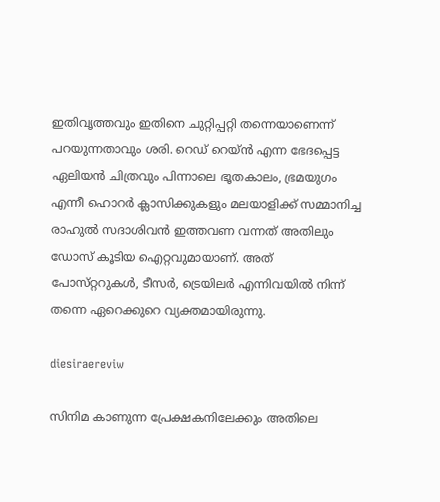ഇതിവൃത്തവും ഇതിനെ ചുറ്റിപ്പറ്റി തന്നെയാണെന്ന് പറയുന്നതാവും ശരി. റെഡ് റെയ്ൻ എന്ന ഭേദപ്പെട്ട ഏലിയൻ ചിത്രവും പിന്നാലെ ഭൂതകാലം, ഭ്രമയുഗം എന്നീ ഹൊറർ ക്ലാസിക്കുകളും മലയാളിക്ക് സമ്മാനിച്ച രാഹുൽ സദാശിവൻ ഇത്തവണ വന്നത് അതിലും ഡോസ് കൂടിയ ഐറ്റവുമായാണ്. അത് പോസ്‌റ്ററുകൾ, ടീസർ, ട്രെയിലർ എന്നിവയിൽ നിന്ന് തന്നെ ഏറെക്കുറെ വ്യക്തമായിരുന്നു.

diesiraereviw

സിനിമ കാണുന്ന പ്രേക്ഷകനിലേക്കും അതിലെ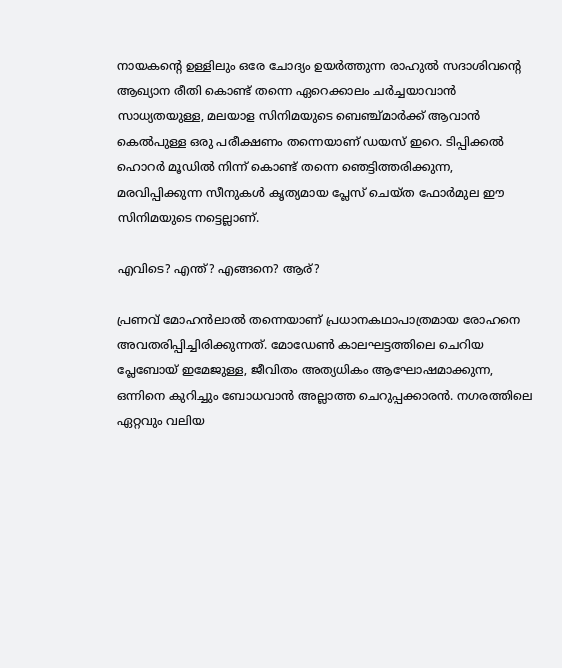നായകന്റെ ഉള്ളിലും ഒരേ ചോദ്യം ഉയർത്തുന്ന രാഹുൽ സദാശിവന്റെ ആഖ്യാന രീതി കൊണ്ട് തന്നെ ഏറെക്കാലം ചർച്ചയാവാൻ സാധ്യതയുള്ള, മലയാള സിനിമയുടെ ബെഞ്ച്മാർക്ക് ആവാൻ കെൽപുള്ള ഒരു പരീക്ഷണം തന്നെയാണ് ഡയസ് ഇറെ. ടിപ്പിക്കൽ ഹൊറർ മൂഡിൽ നിന്ന് കൊണ്ട് തന്നെ ഞെട്ടിത്തരിക്കുന്ന, മരവിപ്പിക്കുന്ന സീനുകൾ കൃത്യമായ പ്ലേസ് ചെയ്‌ത ഫോർമുല ഈ സിനിമയുടെ നട്ടെല്ലാണ്.

എവിടെ? എന്ത്? എങ്ങനെ? ആര്?

പ്രണവ് മോഹൻലാൽ തന്നെയാണ് പ്രധാനകഥാപാത്രമായ രോഹനെ അവതരിപ്പിച്ചിരിക്കുന്നത്. മോഡേൺ കാലഘട്ടത്തിലെ ചെറിയ പ്ലേബോയ് ഇമേജുള്ള, ജീവിതം അത്യധികം ആഘോഷമാക്കുന്ന, ഒന്നിനെ കുറിച്ചും ബോധവാൻ അല്ലാത്ത ചെറുപ്പക്കാരൻ. നഗരത്തിലെ ഏറ്റവും വലിയ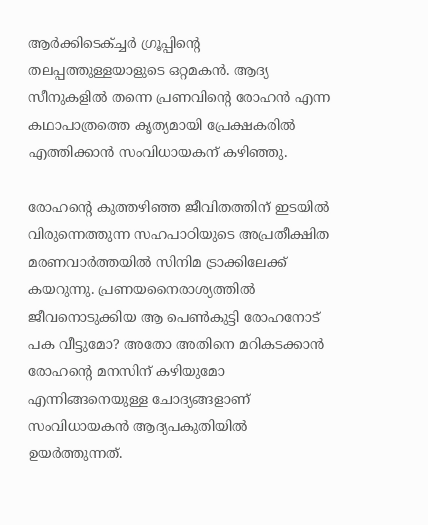ആർക്കിടെക്ച്ചർ ഗ്രൂപ്പിന്റെ തലപ്പത്തുള്ളയാളുടെ ഒറ്റമകൻ. ആദ്യ സീനുകളിൽ തന്നെ പ്രണവിന്റെ രോഹൻ എന്ന കഥാപാത്രത്തെ കൃത്യമായി പ്രേക്ഷകരിൽ എത്തിക്കാൻ സംവിധായകന് കഴിഞ്ഞു.

രോഹന്റെ കുത്തഴിഞ്ഞ ജീവിതത്തിന് ഇടയിൽ വിരുന്നെത്തുന്ന സഹപാഠിയുടെ അപ്രതീക്ഷിത മരണവാർത്തയിൽ സിനിമ ട്രാക്കിലേക്ക് കയറുന്നു. പ്രണയനൈരാശ്യത്തിൽ ജീവനൊടുക്കിയ ആ പെൺകുട്ടി രോഹനോട് പക വീട്ടുമോ? അതോ അതിനെ മറികടക്കാൻ രോഹന്റെ മനസിന് കഴിയുമോ എന്നിങ്ങനെയുള്ള ചോദ്യങ്ങളാണ് സംവിധായകൻ ആദ്യപകുതിയിൽ ഉയർത്തുന്നത്.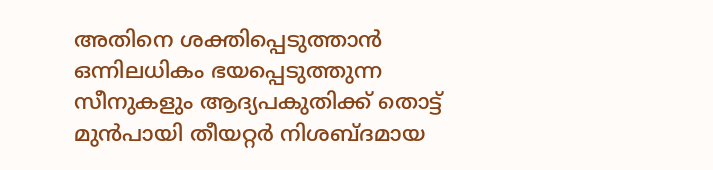അതിനെ ശക്തിപ്പെടുത്താൻ ഒന്നിലധികം ഭയപ്പെടുത്തുന്ന സീനുകളും ആദ്യപകുതിക്ക് തൊട്ട് മുൻപായി തീയറ്റർ നിശബ്‌ദമായ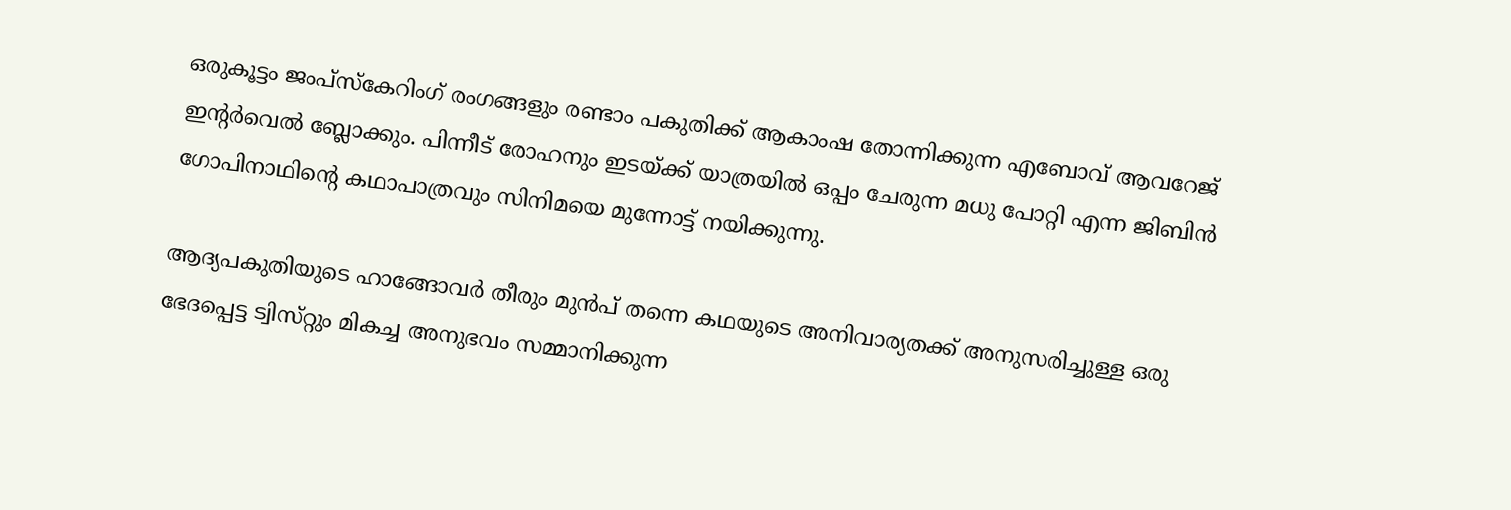ഒരുകൂട്ടം ജംപ്സ്കേറിംഗ് രംഗങ്ങളും രണ്ടാം പകുതിക്ക് ആകാംഷ തോന്നിക്കുന്ന എബോവ് ആവറേജ് ഇന്റർവെൽ ബ്ലോക്കും. പിന്നീട് രോഹനും ഇടയ്ക്ക് യാത്രയിൽ ഒപ്പം ചേരുന്ന മധു പോറ്റി എന്ന ജിബിൻ ഗോപിനാഥിന്റെ കഥാപാത്രവും സിനിമയെ മുന്നോട്ട് നയിക്കുന്നു.

ആദ്യപകുതിയുടെ ഹാങ്ങോവർ തീരും മുൻപ് തന്നെ കഥയുടെ അനിവാര്യതക്ക് അനുസരിച്ചുള്ള ഒരു ഭേദപ്പെട്ട ട്വിസ്‌റ്റും മികച്ച അനുഭവം സമ്മാനിക്കുന്ന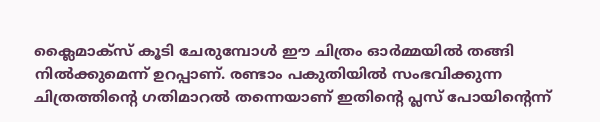ക്ലൈമാക്‌സ് കൂടി ചേരുമ്പോൾ ഈ ചിത്രം ഓർമ്മയിൽ തങ്ങി നിൽക്കുമെന്ന് ഉറപ്പാണ്. രണ്ടാം പകുതിയിൽ സംഭവിക്കുന്ന ചിത്രത്തിന്റെ ഗതിമാറൽ തന്നെയാണ് ഇതിന്റെ പ്ലസ് പോയിന്റെന്ന്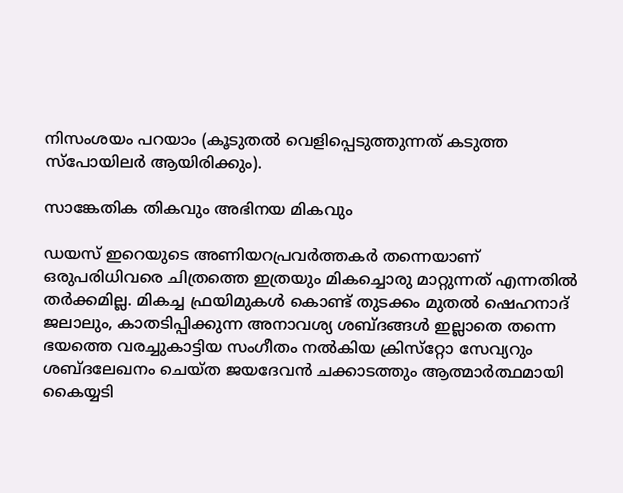നിസംശയം പറയാം (കൂടുതൽ വെളിപ്പെടുത്തുന്നത് കടുത്ത സ്പോയിലർ ആയിരിക്കും).

സാങ്കേതിക തികവും അഭിനയ മികവും

ഡയസ് ഇറെയുടെ അണിയറപ്രവർത്തകർ തന്നെയാണ് ഒരുപരിധിവരെ ചിത്രത്തെ ഇത്രയും മികച്ചൊരു മാറ്റുന്നത് എന്നതിൽ തർക്കമില്ല. മികച്ച ഫ്രയിമുകൾ കൊണ്ട് തുടക്കം മുതൽ ഷെഹനാദ് ജലാലും, കാതടിപ്പിക്കുന്ന അനാവശ്യ ശബ്‌ദങ്ങൾ ഇല്ലാതെ തന്നെ ഭയത്തെ വരച്ചുകാട്ടിയ സംഗീതം നൽകിയ ക്രിസ്‌റ്റോ സേവ്യറും ശബ്‌ദലേഖനം ചെയ്‌ത ജയദേവൻ ചക്കാടത്തും ആത്മാർത്ഥമായി കൈയ്യടി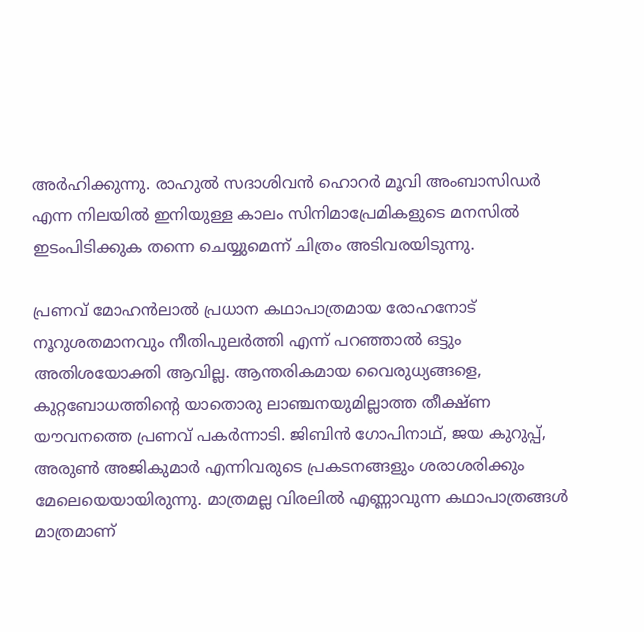അർഹിക്കുന്നു. രാഹുൽ സദാശിവൻ ഹൊറർ മൂവി അംബാസിഡർ എന്ന നിലയിൽ ഇനിയുള്ള കാലം സിനിമാപ്രേമികളുടെ മനസിൽ ഇടംപിടിക്കുക തന്നെ ചെയ്യുമെന്ന് ചിത്രം അടിവരയിടുന്നു.

പ്രണവ് മോഹൻലാൽ പ്രധാന കഥാപാത്രമായ രോഹനോട് നൂറുശതമാനവും നീതിപുലർത്തി എന്ന് പറഞ്ഞാൽ ഒട്ടും അതിശയോക്തി ആവില്ല. ആന്തരികമായ വൈരുധ്യങ്ങളെ, കുറ്റബോധത്തിന്റെ യാതൊരു ലാഞ്ചനയുമില്ലാത്ത തീക്ഷ്‌ണ യൗവനത്തെ പ്രണവ് പകർന്നാടി. ജിബിൻ ഗോപിനാഥ്, ജയ കുറുപ്പ്, അരുൺ അജികുമാർ എന്നിവരുടെ പ്രകടനങ്ങളും ശരാശരിക്കും മേലെയെയായിരുന്നു. മാത്രമല്ല വിരലിൽ എണ്ണാവുന്ന കഥാപാത്രങ്ങൾ മാത്രമാണ്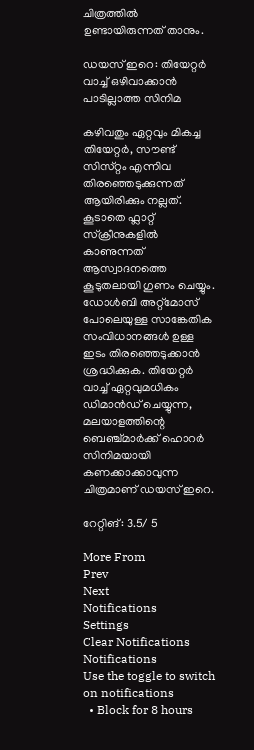ചിത്രത്തിൽ ഉണ്ടായിരുന്നത് താനും.

ഡയസ് ഇറെ: തിയേറ്റർ വാച്ച് ഒഴിവാക്കാൻ പാടില്ലാത്ത സിനിമ

കഴിവതും ഏറ്റവും മികച്ച തിയേറ്റർ, സൗണ്ട് സിസ്‌റ്റം എന്നിവ തിരഞ്ഞെടുക്കുന്നത് ആയിരിക്കും നല്ലത്. കൂടാതെ ഫ്ലാറ്റ് സ്‌ക്രീനുകളിൽ കാണുന്നത് ആസ്വാദനത്തെ കൂടുതലായി ഗുണം ചെയ്യും. ഡോൾബി അറ്റ്‌മോസ് പോലെയുള്ള സാങ്കേതിക സംവിധാനങ്ങൾ ഉള്ള ഇടം തിരഞ്ഞെടുക്കാൻ ശ്രദ്ധിക്കുക. തിയേറ്റർ വാച്ച് ഏറ്റവുമധികം ഡിമാൻഡ് ചെയ്യുന്ന, മലയാളത്തിന്റെ ബെഞ്ച്മാർക്ക് ഹൊറർ സിനിമയായി കണക്കാക്കാവുന്ന ചിത്രമാണ് ഡയസ് ഇറെ.

റേറ്റിങ്‌: 3.5/ 5

More From
Prev
Next
Notifications
Settings
Clear Notifications
Notifications
Use the toggle to switch on notifications
  • Block for 8 hours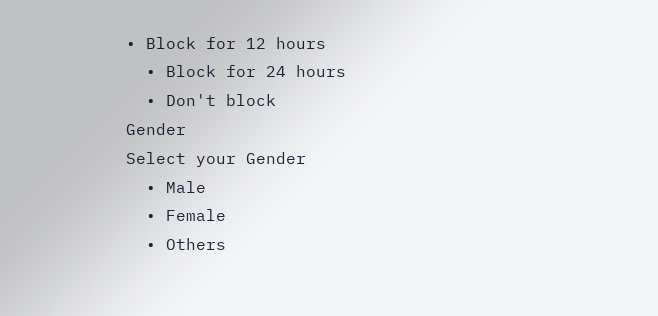• Block for 12 hours
  • Block for 24 hours
  • Don't block
Gender
Select your Gender
  • Male
  • Female
  • Others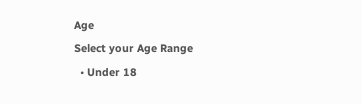Age
Select your Age Range
  • Under 18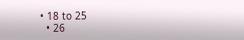• 18 to 25
  • 26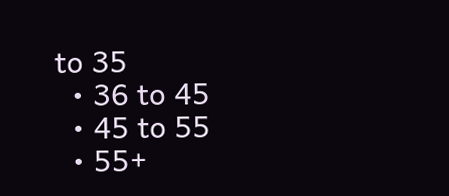to 35
  • 36 to 45
  • 45 to 55
  • 55+